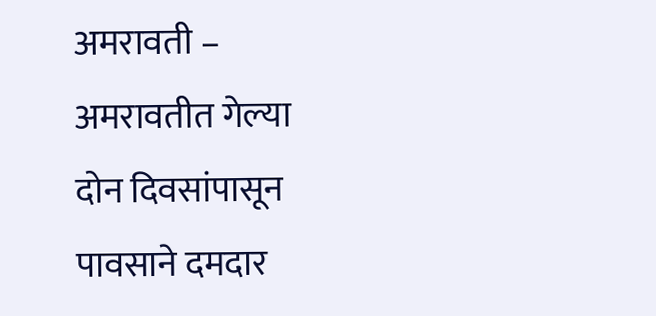अमरावती – अमरावतीत गेल्या दोन दिवसांपासून पावसाने दमदार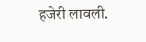हजेरी लावली.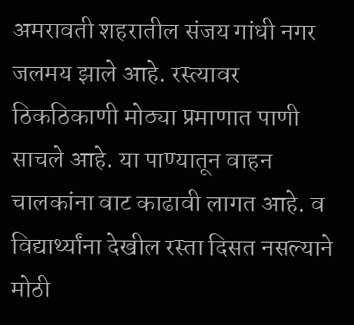अमरावती शहरातील संजय गांधी नगर जलमय झाले आहे. रस्त्यावर ठिकठिकाणी मोठ्या प्रमाणात पाणी साचले आहे. या पाण्यातून वाहन चालकांना वाट काढावी लागत आहे. व विद्यार्थ्यांना देखील रस्ता दिसत नसल्याने मोठी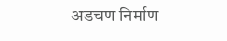अडचण निर्माण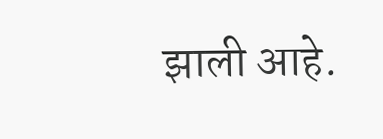झाली आहे.